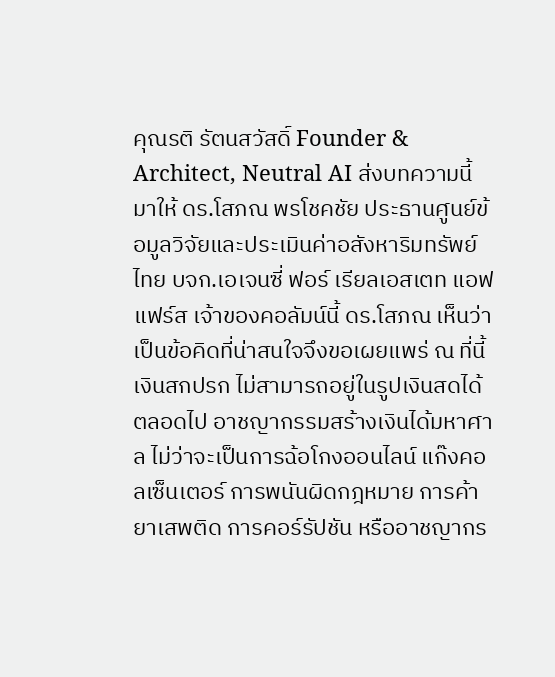คุณรติ รัตนสวัสดิ์ Founder & Architect, Neutral AI ส่งบทความนี้มาให้ ดร.โสภณ พรโชคชัย ประธานศูนย์ข้อมูลวิจัยและประเมินค่าอสังหาริมทรัพย์ไทย บจก.เอเจนซี่ ฟอร์ เรียลเอสเตท แอฟแฟร์ส เจ้าของคอลัมน์นี้ ดร.โสภณ เห็นว่าเป็นข้อคิดที่น่าสนใจจึงขอเผยแพร่ ณ ที่นี้
เงินสกปรก ไม่สามารถอยู่ในรูปเงินสดได้ตลอดไป อาชญากรรมสร้างเงินได้มหาศาล ไม่ว่าจะเป็นการฉ้อโกงออนไลน์ แก๊งคอลเซ็นเตอร์ การพนันผิดกฎหมาย การค้ายาเสพติด การคอร์รัปชัน หรืออาชญากร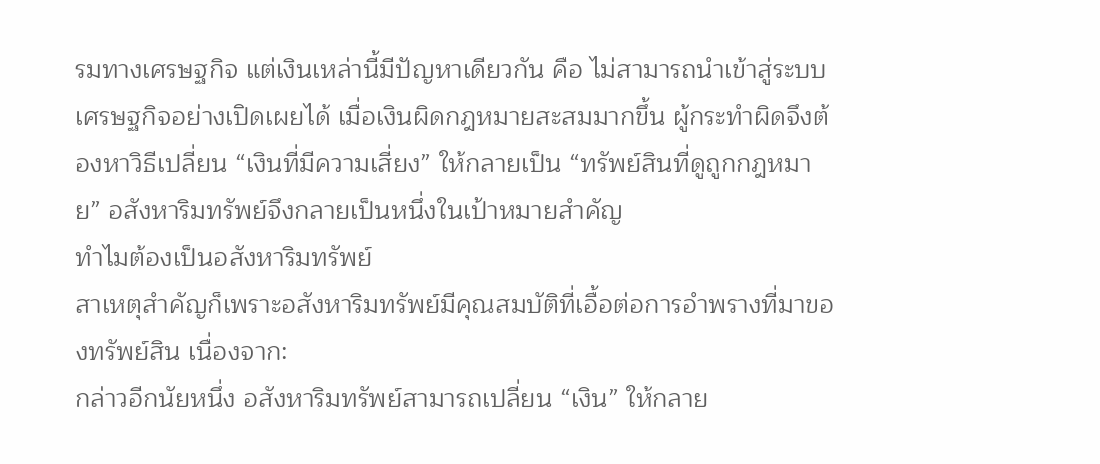รมทางเศรษฐกิจ แต่เงินเหล่านี้มีปัญหาเดียวกัน คือ ไม่สามารถนำเข้าสู่ระบบเศรษฐกิจอย่างเปิดเผยได้ เมื่อเงินผิดกฎหมายสะสมมากขึ้น ผู้กระทำผิดจึงต้องหาวิธีเปลี่ยน “เงินที่มีความเสี่ยง” ให้กลายเป็น “ทรัพย์สินที่ดูถูกกฎหมาย” อสังหาริมทรัพย์จึงกลายเป็นหนึ่งในเป้าหมายสำคัญ
ทำไมต้องเป็นอสังหาริมทรัพย์
สาเหตุสำคัญก็เพราะอสังหาริมทรัพย์มีคุณสมบัติที่เอื้อต่อการอำพรางที่มาของทรัพย์สิน เนื่องจาก:
กล่าวอีกนัยหนึ่ง อสังหาริมทรัพย์สามารถเปลี่ยน “เงิน” ให้กลาย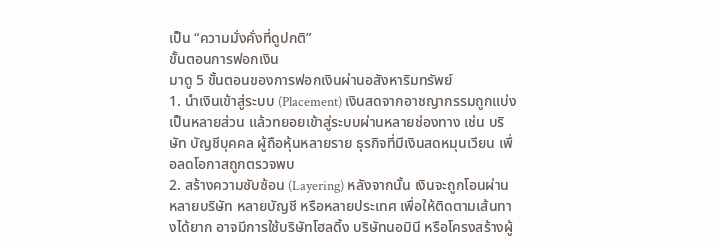เป็น “ความมั่งคั่งที่ดูปกติ”
ขั้นตอนการฟอกเงิน
มาดู 5 ขั้นตอนของการฟอกเงินผ่านอสังหาริมทรัพย์
1. นำเงินเข้าสู่ระบบ (Placement) เงินสดจากอาชญากรรมถูกแบ่งเป็นหลายส่วน แล้วทยอยเข้าสู่ระบบผ่านหลายช่องทาง เช่น บริษัท บัญชีบุคคล ผู้ถือหุ้นหลายราย ธุรกิจที่มีเงินสดหมุนเวียน เพื่อลดโอกาสถูกตรวจพบ
2. สร้างความซับซ้อน (Layering) หลังจากนั้น เงินจะถูกโอนผ่านหลายบริษัท หลายบัญชี หรือหลายประเทศ เพื่อให้ติดตามเส้นทางได้ยาก อาจมีการใช้บริษัทโฮลดิ้ง บริษัทนอมินี หรือโครงสร้างผู้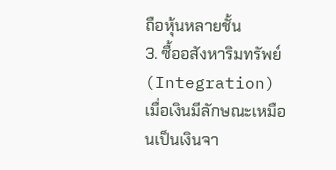ถือหุ้นหลายชั้น
3. ซื้ออสังหาริมทรัพย์ (Integration) เมื่อเงินมีลักษณะเหมือนเป็นเงินจา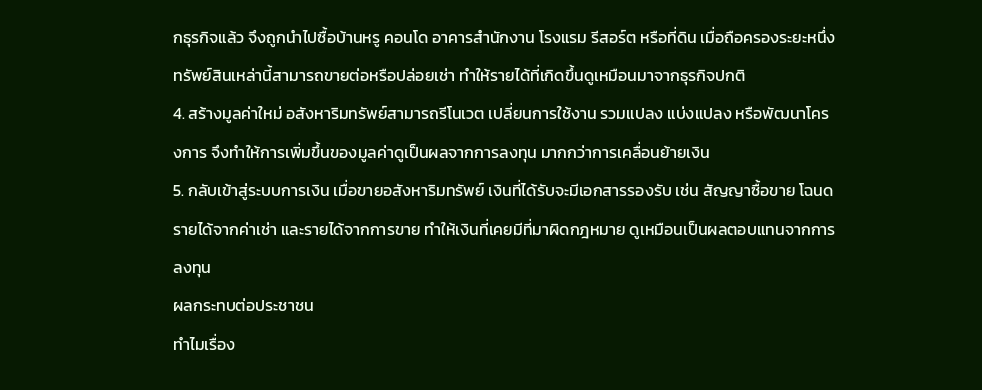กธุรกิจแล้ว จึงถูกนำไปซื้อบ้านหรู คอนโด อาคารสำนักงาน โรงแรม รีสอร์ต หรือที่ดิน เมื่อถือครองระยะหนึ่ง ทรัพย์สินเหล่านี้สามารถขายต่อหรือปล่อยเช่า ทำให้รายได้ที่เกิดขึ้นดูเหมือนมาจากธุรกิจปกติ
4. สร้างมูลค่าใหม่ อสังหาริมทรัพย์สามารถรีโนเวต เปลี่ยนการใช้งาน รวมแปลง แบ่งแปลง หรือพัฒนาโครงการ จึงทำให้การเพิ่มขึ้นของมูลค่าดูเป็นผลจากการลงทุน มากกว่าการเคลื่อนย้ายเงิน
5. กลับเข้าสู่ระบบการเงิน เมื่อขายอสังหาริมทรัพย์ เงินที่ได้รับจะมีเอกสารรองรับ เช่น สัญญาซื้อขาย โฉนด รายได้จากค่าเช่า และรายได้จากการขาย ทำให้เงินที่เคยมีที่มาผิดกฎหมาย ดูเหมือนเป็นผลตอบแทนจากการลงทุน
ผลกระทบต่อประชาชน
ทำไมเรื่อง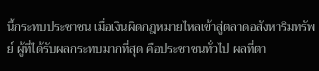นี้กระทบประชาชน เมื่อเงินผิดกฎหมายไหลเข้าสู่ตลาดอสังหาริมทรัพย์ ผู้ที่ได้รับผลกระทบมากที่สุด คือประชาชนทั่วไป ผลที่ตา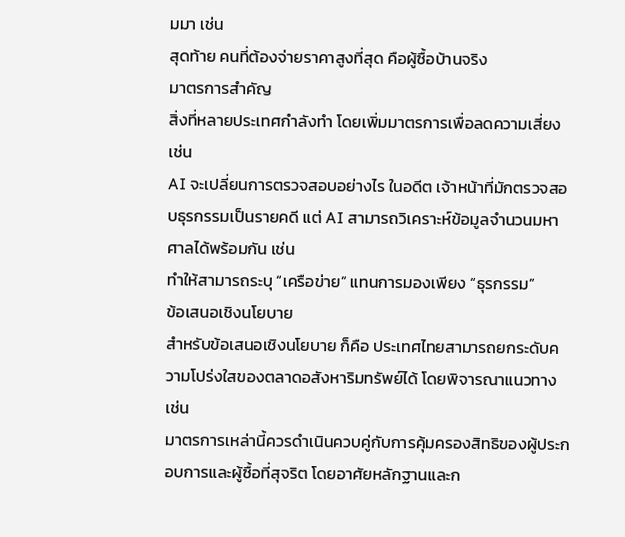มมา เช่น
สุดท้าย คนที่ต้องจ่ายราคาสูงที่สุด คือผู้ซื้อบ้านจริง
มาตรการสำคัญ
สิ่งที่หลายประเทศกำลังทำ โดยเพิ่มมาตรการเพื่อลดความเสี่ยง เช่น
AI จะเปลี่ยนการตรวจสอบอย่างไร ในอดีต เจ้าหน้าที่มักตรวจสอบธุรกรรมเป็นรายคดี แต่ AI สามารถวิเคราะห์ข้อมูลจำนวนมหาศาลได้พร้อมกัน เช่น
ทำให้สามารถระบุ “เครือข่าย” แทนการมองเพียง “ธุรกรรม”
ข้อเสนอเชิงนโยบาย
สำหรับข้อเสนอเชิงนโยบาย ก็คือ ประเทศไทยสามารถยกระดับความโปร่งใสของตลาดอสังหาริมทรัพย์ได้ โดยพิจารณาแนวทาง เช่น
มาตรการเหล่านี้ควรดำเนินควบคู่กับการคุ้มครองสิทธิของผู้ประกอบการและผู้ซื้อที่สุจริต โดยอาศัยหลักฐานและก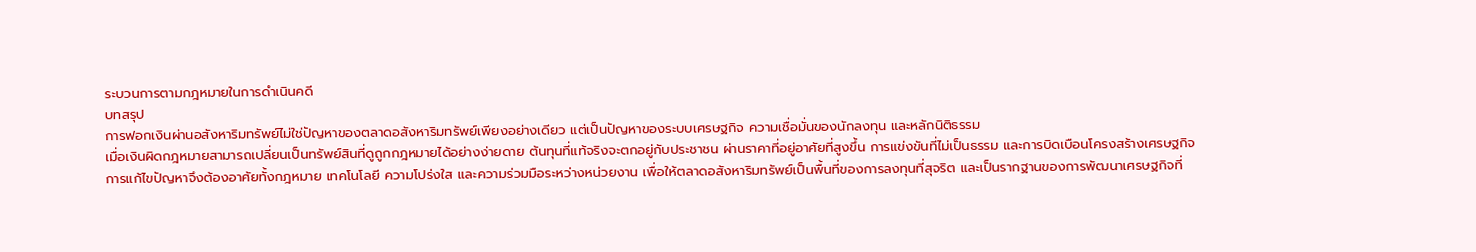ระบวนการตามกฎหมายในการดำเนินคดี
บทสรุป
การฟอกเงินผ่านอสังหาริมทรัพย์ไม่ใช่ปัญหาของตลาดอสังหาริมทรัพย์เพียงอย่างเดียว แต่เป็นปัญหาของระบบเศรษฐกิจ ความเชื่อมั่นของนักลงทุน และหลักนิติธรรม
เมื่อเงินผิดกฎหมายสามารถเปลี่ยนเป็นทรัพย์สินที่ดูถูกกฎหมายได้อย่างง่ายดาย ต้นทุนที่แท้จริงจะตกอยู่กับประชาชน ผ่านราคาที่อยู่อาศัยที่สูงขึ้น การแข่งขันที่ไม่เป็นธรรม และการบิดเบือนโครงสร้างเศรษฐกิจ
การแก้ไขปัญหาจึงต้องอาศัยทั้งกฎหมาย เทคโนโลยี ความโปร่งใส และความร่วมมือระหว่างหน่วยงาน เพื่อให้ตลาดอสังหาริมทรัพย์เป็นพื้นที่ของการลงทุนที่สุจริต และเป็นรากฐานของการพัฒนาเศรษฐกิจที่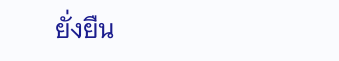ยั่งยืน